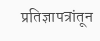प्रतिज्ञापत्रांतून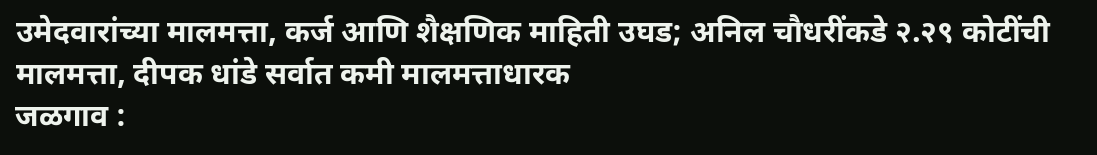उमेदवारांच्या मालमत्ता, कर्ज आणि शैक्षणिक माहिती उघड; अनिल चौधरींकडे २.२९ कोटींची मालमत्ता, दीपक धांडे सर्वात कमी मालमत्ताधारक
जळगाव :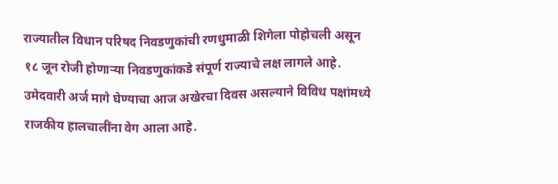राज्यातील विधान परिषद निवडणुकांची रणधुमाळी शिगेला पोहोचली असून १८ जून रोजी होणाऱ्या निवडणुकांकडे संपूर्ण राज्याचे लक्ष लागले आहे. उमेदवारी अर्ज मागे घेण्याचा आज अखेरचा दिवस असल्याने विविध पक्षांमध्ये राजकीय हालचालींना वेग आला आहे.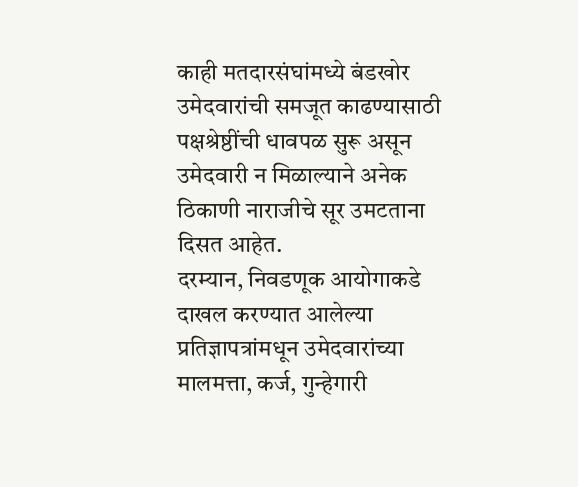काही मतदारसंघांमध्ये बंडखोर उमेदवारांची समजूत काढण्यासाठी पक्षश्रेष्ठींची धावपळ सुरू असून उमेदवारी न मिळाल्याने अनेक ठिकाणी नाराजीचे सूर उमटताना दिसत आहेत.
दरम्यान, निवडणूक आयोगाकडे दाखल करण्यात आलेल्या प्रतिज्ञापत्रांमधून उमेदवारांच्या मालमत्ता, कर्ज, गुन्हेगारी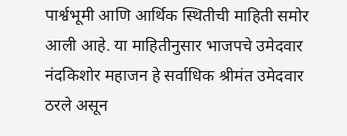पार्श्वभूमी आणि आर्थिक स्थितीची माहिती समोर आली आहे. या माहितीनुसार भाजपचे उमेदवार नंदकिशोर महाजन हे सर्वाधिक श्रीमंत उमेदवार ठरले असून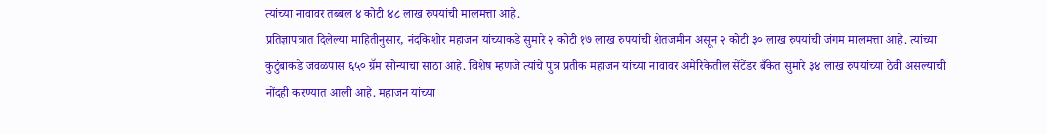त्यांच्या नावावर तब्बल ४ कोटी ४८ लाख रुपयांची मालमत्ता आहे.
प्रतिज्ञापत्रात दिलेल्या माहितीनुसार, नंदकिशोर महाजन यांच्याकडे सुमारे २ कोटी १७ लाख रुपयांची शेतजमीन असून २ कोटी ३० लाख रुपयांची जंगम मालमत्ता आहे. त्यांच्या कुटुंबाकडे जवळपास ६५० ग्रॅम सोन्याचा साठा आहे. विशेष म्हणजे त्यांचे पुत्र प्रतीक महाजन यांच्या नावावर अमेरिकेतील सेंटेंडर बँकेत सुमारे ३४ लाख रुपयांच्या ठेवी असल्याची नोंदही करण्यात आली आहे. महाजन यांच्या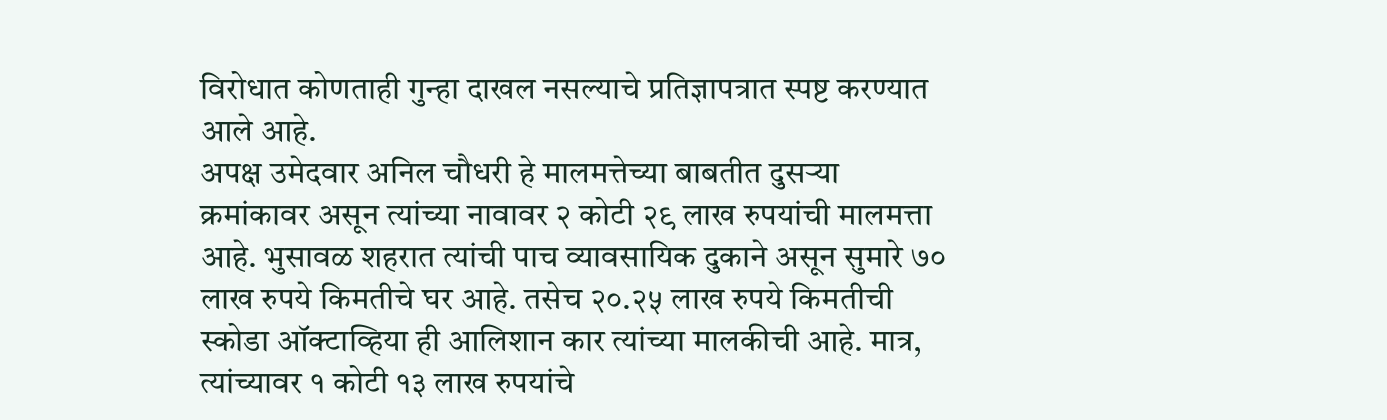विरोधात कोणताही गुन्हा दाखल नसल्याचे प्रतिज्ञापत्रात स्पष्ट करण्यात आले आहे.
अपक्ष उमेदवार अनिल चौधरी हे मालमत्तेच्या बाबतीत दुसऱ्या क्रमांकावर असून त्यांच्या नावावर २ कोटी २९ लाख रुपयांची मालमत्ता आहे. भुसावळ शहरात त्यांची पाच व्यावसायिक दुकाने असून सुमारे ७० लाख रुपये किमतीचे घर आहे. तसेच २०.२५ लाख रुपये किमतीची स्कोडा ऑक्टाव्हिया ही आलिशान कार त्यांच्या मालकीची आहे. मात्र, त्यांच्यावर १ कोटी १३ लाख रुपयांचे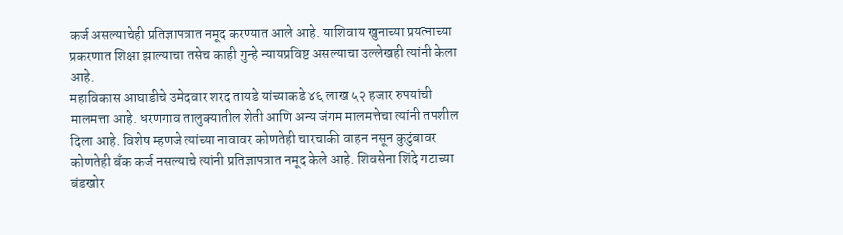कर्ज असल्याचेही प्रतिज्ञापत्रात नमूद करण्यात आले आहे. याशिवाय खुनाच्या प्रयत्नाच्या प्रकरणात शिक्षा झाल्याचा तसेच काही गुन्हे न्यायप्रविष्ट असल्याचा उल्लेखही त्यांनी केला आहे.
महाविकास आघाडीचे उमेदवार शरद तायडे यांच्याकडे ४६ लाख ५२ हजार रुपयांची मालमत्ता आहे. धरणगाव तालुक्यातील शेती आणि अन्य जंगम मालमत्तेचा त्यांनी तपशील दिला आहे. विशेष म्हणजे त्यांच्या नावावर कोणतेही चारचाकी वाहन नसून कुटुंबावर कोणतेही बँक कर्ज नसल्याचे त्यांनी प्रतिज्ञापत्रात नमूद केले आहे. शिवसेना शिंदे गटाच्या बंडखोर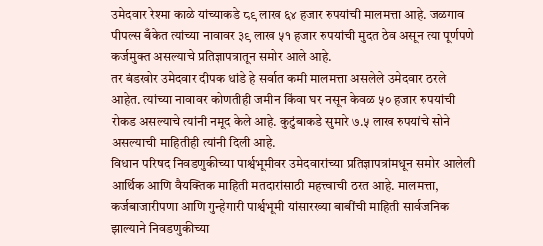उमेदवार रेश्मा काळे यांच्याकडे ८९ लाख ६४ हजार रुपयांची मालमत्ता आहे. जळगाव पीपल्स बँकेत त्यांच्या नावावर ३९ लाख ५१ हजार रुपयांची मुदत ठेव असून त्या पूर्णपणे कर्जमुक्त असल्याचे प्रतिज्ञापत्रातून समोर आले आहे.
तर बंडखोर उमेदवार दीपक धांडे हे सर्वात कमी मालमत्ता असलेले उमेदवार ठरले आहेत. त्यांच्या नावावर कोणतीही जमीन किंवा घर नसून केवळ ५० हजार रुपयांची रोकड असल्याचे त्यांनी नमूद केले आहे. कुटुंबाकडे सुमारे ७.५ लाख रुपयांचे सोने असल्याची माहितीही त्यांनी दिली आहे.
विधान परिषद निवडणुकीच्या पार्श्वभूमीवर उमेदवारांच्या प्रतिज्ञापत्रांमधून समोर आलेली आर्थिक आणि वैयक्तिक माहिती मतदारांसाठी महत्त्वाची ठरत आहे. मालमत्ता, कर्जबाजारीपणा आणि गुन्हेगारी पार्श्वभूमी यांसारख्या बाबींची माहिती सार्वजनिक झाल्याने निवडणुकीच्या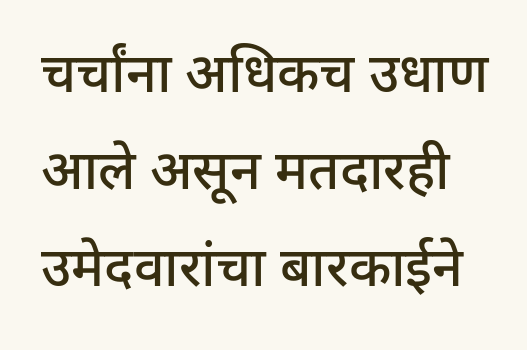चर्चांना अधिकच उधाण आले असून मतदारही उमेदवारांचा बारकाईने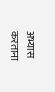अभ्यास करताना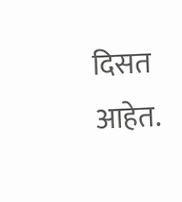दिसत आहेत.